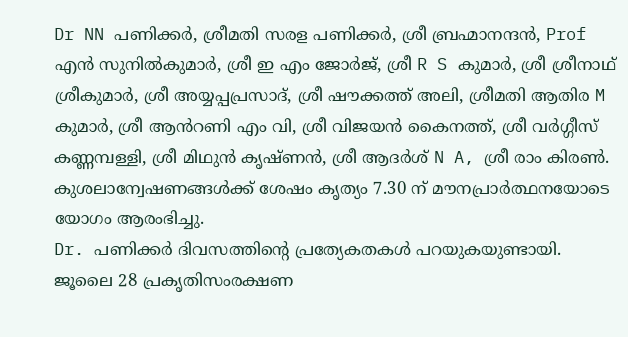Dr NN പണിക്കർ, ശ്രീമതി സരള പണിക്കർ, ശ്രീ ബ്രഹ്മാനന്ദൻ, Prof എൻ സുനിൽകുമാർ, ശ്രീ ഇ എം ജോർജ്, ശ്രീ R S കുമാർ, ശ്രീ ശ്രീനാഥ് ശ്രീകുമാർ, ശ്രീ അയ്യപ്പപ്രസാദ്, ശ്രീ ഷൗക്കത്ത് അലി, ശ്രീമതി ആതിര M കുമാർ, ശ്രീ ആൻറണി എം വി, ശ്രീ വിജയൻ കൈനത്ത്, ശ്രീ വർഗ്ഗീസ് കണ്ണമ്പള്ളി, ശ്രീ മിഥുൻ കൃഷ്ണൻ, ശ്രീ ആദർശ് N A, ശ്രീ രാം കിരൺ.
കുശലാന്വേഷണങ്ങൾക്ക് ശേഷം കൃത്യം 7.30 ന് മൗനപ്രാർത്ഥനയോടെ യോഗം ആരംഭിച്ചു.
Dr. പണിക്കർ ദിവസത്തിന്റെ പ്രത്യേകതകൾ പറയുകയുണ്ടായി. ജൂലൈ 28 പ്രകൃതിസംരക്ഷണ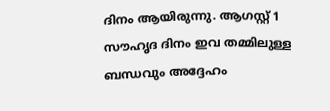ദിനം ആയിരുന്നു. ആഗസ്റ്റ് 1 സൗഹൃദ ദിനം ഇവ തമ്മിലുള്ള ബന്ധവും അദ്ദേഹം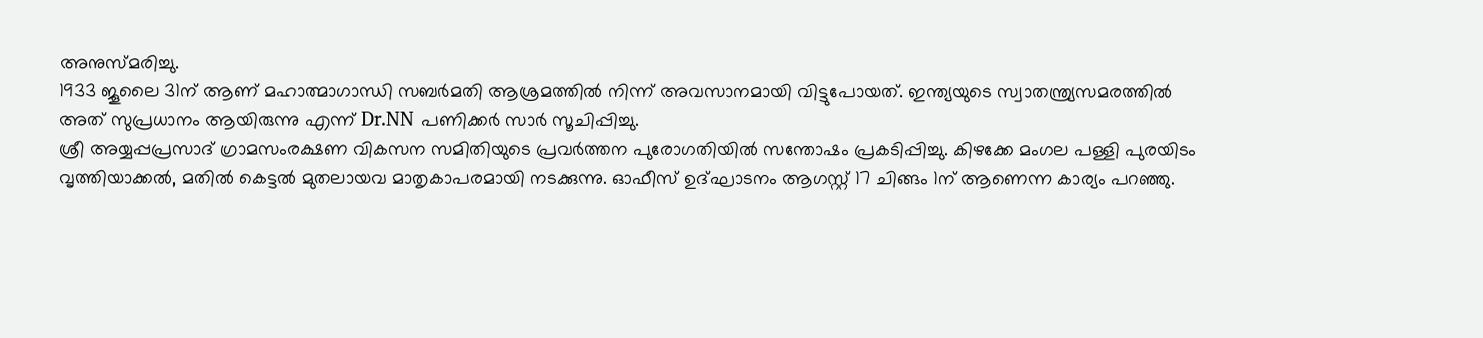അനുസ്മരിച്ചു.
1933 ജൂലൈ 31ന് ആണ് മഹാത്മാഗാന്ധി സബർമതി ആശ്രമത്തിൽ നിന്ന് അവസാനമായി വിട്ടുപോയത്. ഇന്ത്യയുടെ സ്വാതന്ത്ര്യസമരത്തിൽ അത് സുപ്രധാനം ആയിരുന്നു എന്ന് Dr.NN പണിക്കർ സാർ സൂചിപ്പിച്ചു.
ശ്രീ അയ്യപ്പപ്രസാദ് ഗ്രാമസംരക്ഷണ വികസന സമിതിയുടെ പ്രവർത്തന പുരോഗതിയിൽ സന്തോഷം പ്രകടിപ്പിച്ചു. കിഴക്കേ മംഗല പള്ളി പുരയിടം വൃത്തിയാക്കൽ, മതിൽ കെട്ടൽ മുതലായവ മാതൃകാപരമായി നടക്കുന്നു. ഓഫീസ് ഉദ്ഘാടനം ആഗസ്റ്റ് 17 ചിങ്ങം 1ന് ആണെന്ന കാര്യം പറഞ്ഞു.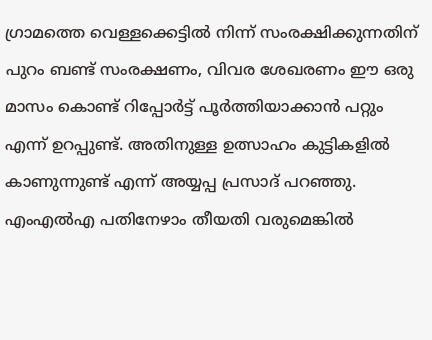ഗ്രാമത്തെ വെള്ളക്കെട്ടിൽ നിന്ന് സംരക്ഷിക്കുന്നതിന് പുറം ബണ്ട് സംരക്ഷണം, വിവര ശേഖരണം ഈ ഒരു മാസം കൊണ്ട് റിപ്പോർട്ട് പൂർത്തിയാക്കാൻ പറ്റും എന്ന് ഉറപ്പുണ്ട്. അതിനുള്ള ഉത്സാഹം കുട്ടികളിൽ കാണുന്നുണ്ട് എന്ന് അയ്യപ്പ പ്രസാദ് പറഞ്ഞു. എംഎൽഎ പതിനേഴാം തീയതി വരുമെങ്കിൽ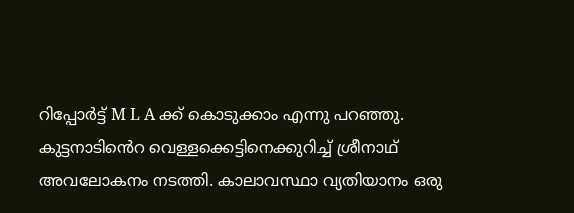റിപ്പോർട്ട് M L A ക്ക് കൊടുക്കാം എന്നു പറഞ്ഞു.
കുട്ടനാടിൻെറ വെള്ളക്കെട്ടിനെക്കുറിച്ച് ശ്രീനാഥ് അവലോകനം നടത്തി. കാലാവസ്ഥാ വ്യതിയാനം ഒരു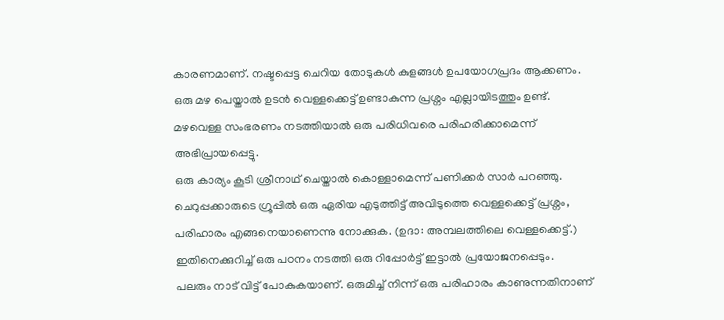കാരണമാണ്. നഷ്ടപ്പെട്ട ചെറിയ തോടുകൾ കുളങ്ങൾ ഉപയോഗപ്രദം ആക്കണം.
ഒരു മഴ പെയ്താൽ ഉടൻ വെള്ളക്കെട്ട് ഉണ്ടാകുന്ന പ്രശ്നം എല്ലായിടത്തും ഉണ്ട്. മഴവെള്ള സംഭരണം നടത്തിയാൽ ഒരു പരിധിവരെ പരിഹരിക്കാമെന്ന് അഭിപ്രായപ്പെട്ടു.
ഒരു കാര്യം കൂടി ശ്രീനാഥ് ചെയ്താൽ കൊള്ളാമെന്ന് പണിക്കർ സാർ പറഞ്ഞു. ചെറുപ്പക്കാരുടെ ഗ്രൂപ്പിൽ ഒരു ഏരിയ എടുത്തിട്ട് അവിടുത്തെ വെള്ളക്കെട്ട് പ്രശ്നം, പരിഹാരം എങ്ങനെയാണെന്നു നോക്കുക. (ഉദാ: അമ്പലത്തിലെ വെള്ളക്കെട്ട്.) ഇതിനെക്കുറിച്ച് ഒരു പഠനം നടത്തി ഒരു റിപ്പോർട്ട് ഇട്ടാൽ പ്രയോജനപ്പെടും.
പലരും നാട് വിട്ട് പോകുകയാണ്. ഒരുമിച്ച് നിന്ന് ഒരു പരിഹാരം കാണുന്നതിനാണ്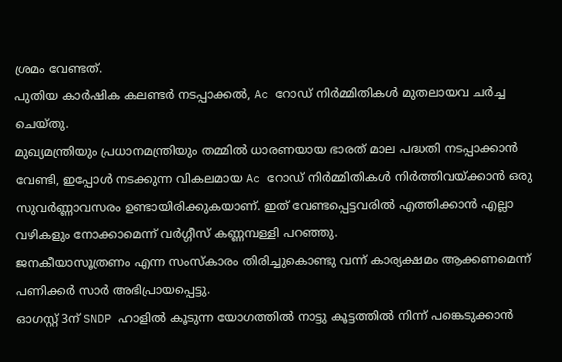ശ്രമം വേണ്ടത്.
പുതിയ കാർഷിക കലണ്ടർ നടപ്പാക്കൽ, Ac റോഡ് നിർമ്മിതികൾ മുതലായവ ചർച്ച ചെയ്തു.
മുഖ്യമന്ത്രിയും പ്രധാനമന്ത്രിയും തമ്മിൽ ധാരണയായ ഭാരത് മാല പദ്ധതി നടപ്പാക്കാൻ വേണ്ടി, ഇപ്പോൾ നടക്കുന്ന വികലമായ Ac റോഡ് നിർമ്മിതികൾ നിർത്തിവയ്ക്കാൻ ഒരു സുവർണ്ണാവസരം ഉണ്ടായിരിക്കുകയാണ്. ഇത് വേണ്ടപ്പെട്ടവരിൽ എത്തിക്കാൻ എല്ലാ വഴികളും നോക്കാമെന്ന് വർഗ്ഗീസ് കണ്ണമ്പള്ളി പറഞ്ഞു.
ജനകീയാസൂത്രണം എന്ന സംസ്കാരം തിരിച്ചുകൊണ്ടു വന്ന് കാര്യക്ഷമം ആക്കണമെന്ന് പണിക്കർ സാർ അഭിപ്രായപ്പെട്ടു.
ഓഗസ്റ്റ് 3ന് SNDP ഹാളിൽ കൂടുന്ന യോഗത്തിൽ നാട്ടു കൂട്ടത്തിൽ നിന്ന് പങ്കെടുക്കാൻ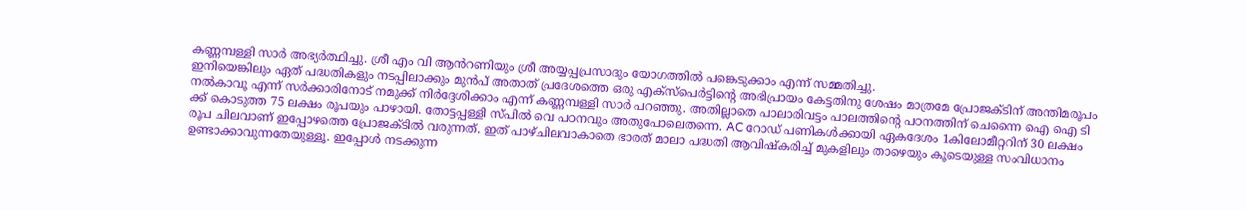കണ്ണമ്പള്ളി സാർ അഭ്യർത്ഥിച്ചു. ശ്രീ എം വി ആൻറണിയും ശ്രീ അയ്യപ്പപ്രസാദും യോഗത്തിൽ പങ്കെടുക്കാം എന്ന് സമ്മതിച്ചു.
ഇനിയെങ്കിലും ഏത് പദ്ധതികളും നടപ്പിലാക്കും മുൻപ് അതാത് പ്രദേശത്തെ ഒരു എക്സ്പെർട്ടിന്റെ അഭിപ്രായം കേട്ടതിനു ശേഷം മാത്രമേ പ്രോജക്ടിന് അന്തിമരൂപം നൽകാവൂ എന്ന് സർക്കാരിനോട് നമുക്ക് നിർദ്ദേശിക്കാം എന്ന് കണ്ണമ്പള്ളി സാർ പറഞ്ഞു. അതില്ലാതെ പാലാരിവട്ടം പാലത്തിന്റെ പഠനത്തിന് ചെന്നൈ ഐ ഐ ടി ക്ക് കൊടുത്ത 75 ലക്ഷം രൂപയും പാഴായി. തോട്ടപ്പള്ളി സ്പിൽ വെ പഠനവും അതുപോലെതന്നെ. AC റോഡ് പണികൾക്കായി ഏകദേശം 1കിലോമീറ്ററിന് 30 ലക്ഷം രൂപ ചിലവാണ് ഇപ്പോഴത്തെ പ്രോജക്ടിൽ വരുന്നത്. ഇത് പാഴ്ചിലവാകാതെ ഭാരത് മാലാ പദ്ധതി ആവിഷ്കരിച്ച് മുകളിലും താഴെയും കൂടെയുള്ള സംവിധാനം ഉണ്ടാക്കാവുന്നതേയുള്ളൂ. ഇപ്പോൾ നടക്കുന്ന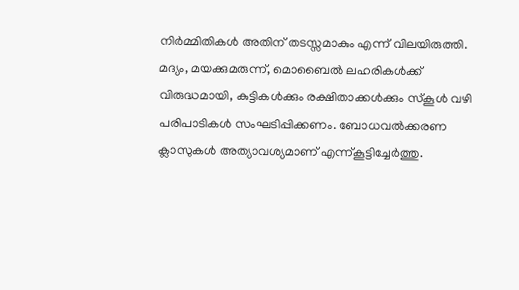നിർമ്മിതികൾ അതിന് തടസ്സമാകും എന്ന് വിലയിരുത്തി.
മദ്യം, മയക്കുമരുന്ന്, മൊബൈൽ ലഹരികൾക്ക് വിരുദ്ധമായി, കുട്ടികൾക്കും രക്ഷിതാക്കൾക്കും സ്കൂൾ വഴി പരിപാടികൾ സംഘടിപ്പിക്കണം. ബോധവൽക്കരണ ക്ലാസുകൾ അത്യാവശ്യമാണ് എന്ന്കൂട്ടിച്ചേർത്തു.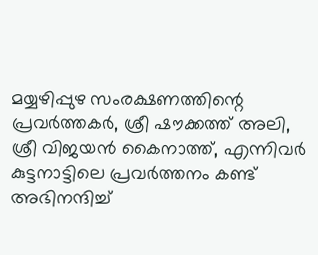മയ്യഴിപ്പുഴ സംരക്ഷണത്തിന്റെ പ്രവർത്തകർ, ശ്രീ ഷൗക്കത്ത് അലി, ശ്രീ വിജയൻ കൈനാത്ത്, എന്നിവർ കുട്ടനാട്ടിലെ പ്രവർത്തനം കണ്ട് അഭിനന്ദിച്ച്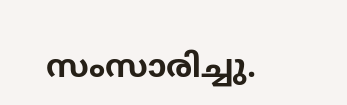സംസാരിച്ചു.